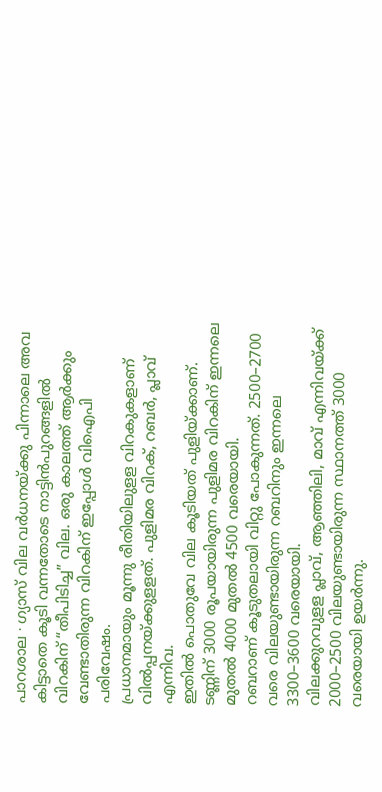പാറശാല ∙ ഗ്യാസ് വില വർധനയ്ക്കു പിന്നാലെ അവ കിട്ടാതെ കൂടി വന്നതോടെ നാട്ടിൻപുറങ്ങളിൽ വിറകിന് “തീപിടിച്ച” വില. ഒരു കാലത്ത് ആർക്കും വേണ്ടാതിരുന്ന വിറകിന് ഇപ്പോൾ വിഐപി പരിവേഷം.
പ്രധാനമായും മൂന്നു രീതിയിലുളള വിറകുകളാണ് വിൽപ്പനയ്ക്കുളളത്. പുളിമര വിറക്, റബർ, പ്ലാവ് എന്നിവ.
ഇതിൽ പൊതുവേ വില കൂടിയത് പുളിയ്ക്കാണ്. ടണ്ണിന് 3000 രൂപയായിരുന്ന പുളിമര വിറകിന് ഇന്നലെ മുതൽ 4000 മുതൽ 4500 വരെയായി.
റബറാണ് കൂടുതലായി വിറ്റു പോകുന്നത്. 2500–2700 വരെ വിലയുണ്ടായിരുന്ന റബറിനും ഇന്നലെ 3300–3600 വരെയായി.
വിലക്കുറവുളള പ്ലാവ്, ആഞ്ഞിലി, മാവ് എന്നിവയ്ക്ക് 2000–2500 വിലയുണ്ടായിരുന്ന സ്ഥാനത്ത് 3000 വരെയായി ഉയർന്നു.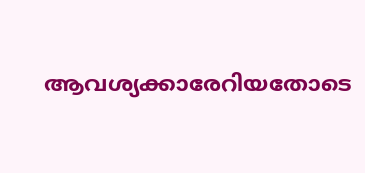ആവശ്യക്കാരേറിയതോടെ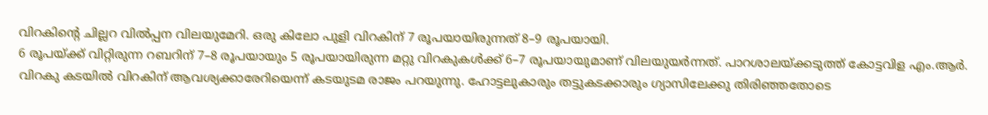വിറകിന്റെ ചില്ലറ വിൽപ്പന വിലയുമേറി. ഒരു കിലോ പുളി വിറകിന് 7 രൂപയായിരുന്നത് 8–9 രൂപയായി.
6 രൂപയ്ക്ക് വിറ്റിരുന്ന റബറിന് 7–8 രൂപയായും 5 രൂപയായിരുന്ന മറ്റു വിറകുകൾക്ക് 6–7 രൂപയായുമാണ് വിലയുയർന്നത്. പാറശാലയ്ക്കടുത്ത് കോട്ടവിള എം.ആർ.
വിറകു കടയിൽ വിറകിന് ആവശ്യക്കാരേറിയെന്ന് കടയുടമ രാജം പറയുന്നു. ഹോട്ടലുകാരും തട്ടുകടക്കാരും ഗ്യാസിലേക്കു തിരിഞ്ഞതോടെ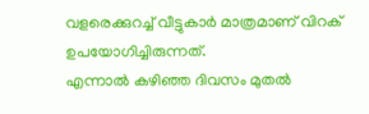വളരെക്കുറച്ച് വീട്ടുകാർ മാത്രമാണ് വിറക് ഉപയോഗിച്ചിരുന്നത്.
എന്നാൽ കഴിഞ്ഞ ദിവസം മുതൽ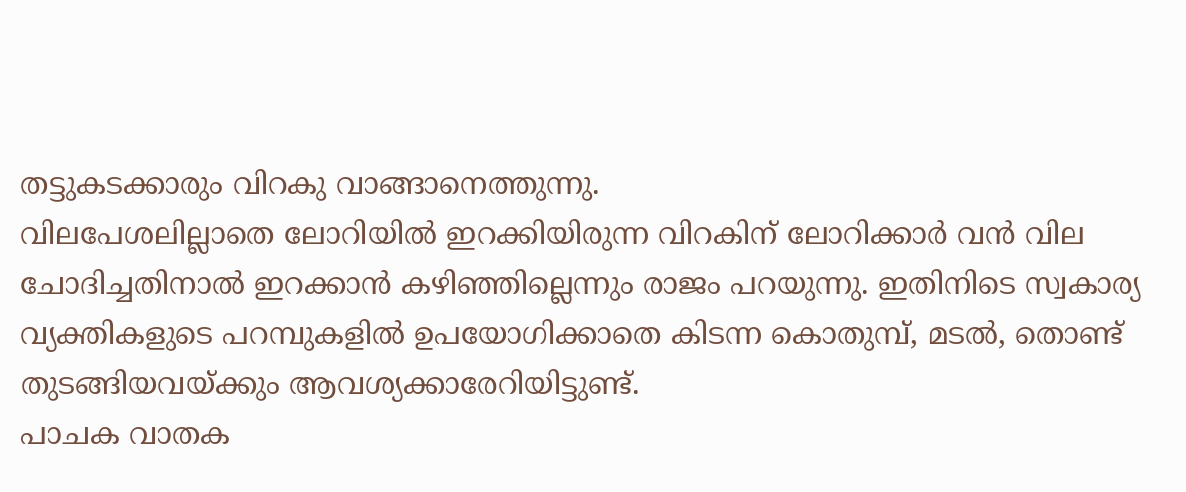തട്ടുകടക്കാരും വിറകു വാങ്ങാനെത്തുന്നു.
വിലപേശലില്ലാതെ ലോറിയിൽ ഇറക്കിയിരുന്ന വിറകിന് ലോറിക്കാർ വൻ വില ചോദിച്ചതിനാൽ ഇറക്കാൻ കഴിഞ്ഞില്ലെന്നും രാജം പറയുന്നു. ഇതിനിടെ സ്വകാര്യ വ്യക്തികളുടെ പറമ്പുകളിൽ ഉപയോഗിക്കാതെ കിടന്ന കൊതുമ്പ്, മടൽ, തൊണ്ട് തുടങ്ങിയവയ്ക്കും ആവശ്യക്കാരേറിയിട്ടുണ്ട്.
പാചക വാതക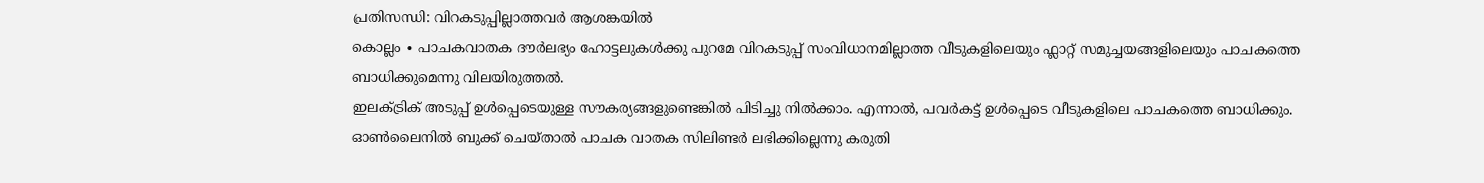പ്രതിസന്ധി: വിറകടുപ്പില്ലാത്തവർ ആശങ്കയിൽ
കൊല്ലം ∙ പാചകവാതക ദൗർലഭ്യം ഹോട്ടലുകൾക്കു പുറമേ വിറകടുപ്പ് സംവിധാനമില്ലാത്ത വീടുകളിലെയും ഫ്ലാറ്റ് സമുച്ചയങ്ങളിലെയും പാചകത്തെ ബാധിക്കുമെന്നു വിലയിരുത്തൽ.
ഇലക്ട്രിക് അടുപ്പ് ഉൾപ്പെടെയുള്ള സൗകര്യങ്ങളുണ്ടെങ്കിൽ പിടിച്ചു നിൽക്കാം. എന്നാൽ, പവർകട്ട് ഉൾപ്പെടെ വീടുകളിലെ പാചകത്തെ ബാധിക്കും.
ഓൺലൈനിൽ ബുക്ക് ചെയ്താൽ പാചക വാതക സിലിണ്ടർ ലഭിക്കില്ലെന്നു കരുതി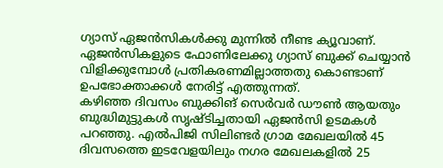ഗ്യാസ് ഏജൻസികൾക്കു മുന്നിൽ നീണ്ട ക്യൂവാണ്.
ഏജൻസികളുടെ ഫോണിലേക്കു ഗ്യാസ് ബുക്ക് ചെയ്യാൻ വിളിക്കുമ്പോൾ പ്രതികരണമില്ലാത്തതു കൊണ്ടാണ് ഉപഭോക്താക്കൾ നേരിട്ട് എത്തുന്നത്.
കഴിഞ്ഞ ദിവസം ബുക്കിങ് സെർവർ ഡൗൺ ആയതും ബുദ്ധിമുട്ടുകൾ സൃഷ്ടിച്ചതായി ഏജൻസി ഉടമകൾ പറഞ്ഞു. എൽപിജി സിലിണ്ടർ ഗ്രാമ മേഖലയിൽ 45 ദിവസത്തെ ഇടവേളയിലും നഗര മേഖലകളിൽ 25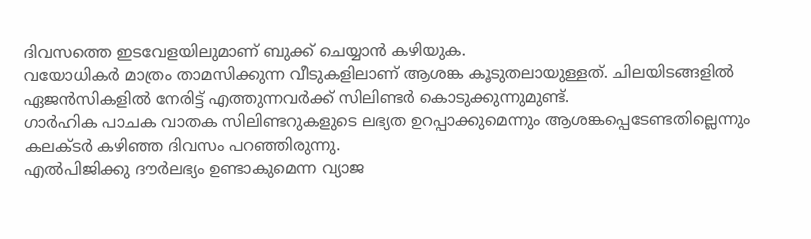ദിവസത്തെ ഇടവേളയിലുമാണ് ബുക്ക് ചെയ്യാൻ കഴിയുക.
വയോധികർ മാത്രം താമസിക്കുന്ന വീടുകളിലാണ് ആശങ്ക കൂടുതലായുള്ളത്. ചിലയിടങ്ങളിൽ ഏജൻസികളിൽ നേരിട്ട് എത്തുന്നവർക്ക് സിലിണ്ടർ കൊടുക്കുന്നുമുണ്ട്.
ഗാർഹിക പാചക വാതക സിലിണ്ടറുകളുടെ ലഭ്യത ഉറപ്പാക്കുമെന്നും ആശങ്കപ്പെടേണ്ടതില്ലെന്നും കലക്ടർ കഴിഞ്ഞ ദിവസം പറഞ്ഞിരുന്നു.
എൽപിജിക്കു ദൗർലഭ്യം ഉണ്ടാകുമെന്ന വ്യാജ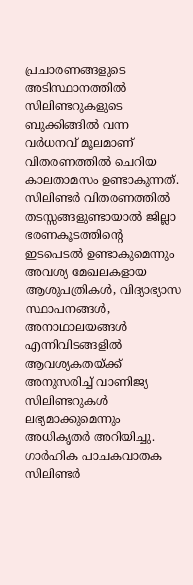പ്രചാരണങ്ങളുടെ അടിസ്ഥാനത്തിൽ സിലിണ്ടറുകളുടെ ബുക്കിങ്ങിൽ വന്ന വർധനവ് മൂലമാണ് വിതരണത്തിൽ ചെറിയ കാലതാമസം ഉണ്ടാകുന്നത്. സിലിണ്ടർ വിതരണത്തിൽ തടസ്സങ്ങളുണ്ടായാൽ ജില്ലാ ഭരണകൂടത്തിന്റെ ഇടപെടൽ ഉണ്ടാകുമെന്നും അവശ്യ മേഖലകളായ ആശുപത്രികൾ, വിദ്യാഭ്യാസ സ്ഥാപനങ്ങൾ, അനാഥാലയങ്ങൾ എന്നിവിടങ്ങളിൽ ആവശ്യകതയ്ക്ക് അനുസരിച്ച് വാണിജ്യ സിലിണ്ടറുകൾ ലഭ്യമാക്കുമെന്നും അധികൃതർ അറിയിച്ചു.
ഗാർഹിക പാചകവാതക സിലിണ്ടർ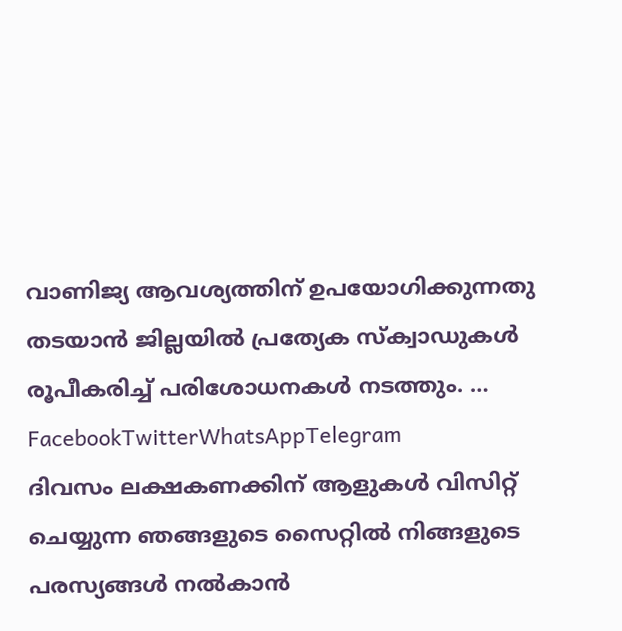വാണിജ്യ ആവശ്യത്തിന് ഉപയോഗിക്കുന്നതു തടയാൻ ജില്ലയിൽ പ്രത്യേക സ്ക്വാഡുകൾ രൂപീകരിച്ച് പരിശോധനകൾ നടത്തും. … FacebookTwitterWhatsAppTelegram
ദിവസം ലക്ഷകണക്കിന് ആളുകൾ വിസിറ്റ് ചെയ്യുന്ന ഞങ്ങളുടെ സൈറ്റിൽ നിങ്ങളുടെ പരസ്യങ്ങൾ നൽകാൻ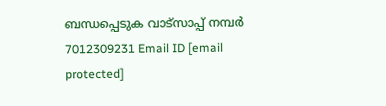ബന്ധപ്പെടുക വാട്സാപ്പ് നമ്പർ 7012309231 Email ID [email protected]